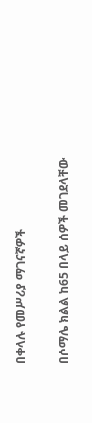በቀላሉ የመሥሪያ ማገናኛዎች

በሶማሌ ክልል ከ65 በላይ ሰዎች መገደላቸው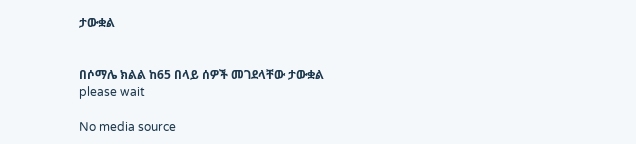ታውቋል


በሶማሌ ክልል ከ65 በላይ ሰዎች መገደላቸው ታውቋል
please wait

No media source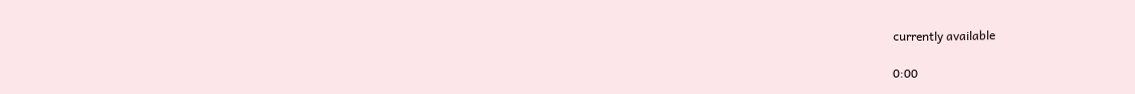currently available

0:00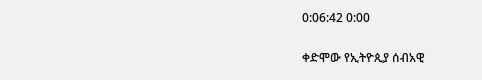0:06:42 0:00

ቀድሞው የኢትዮጲያ ሰብአዊ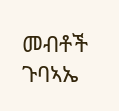መብቶች ጉባኣኤ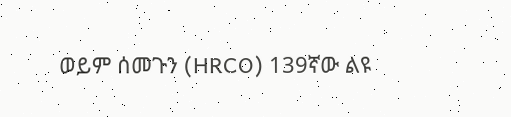ወይም ሰመጉን (HRCO) 139ኛው ልዩ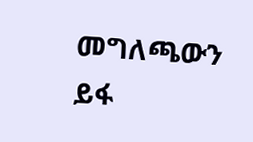መግለጫውን ይፋ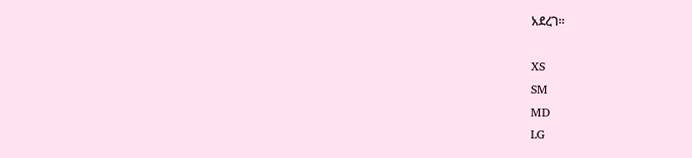አደረገ።

XS
SM
MD
LG